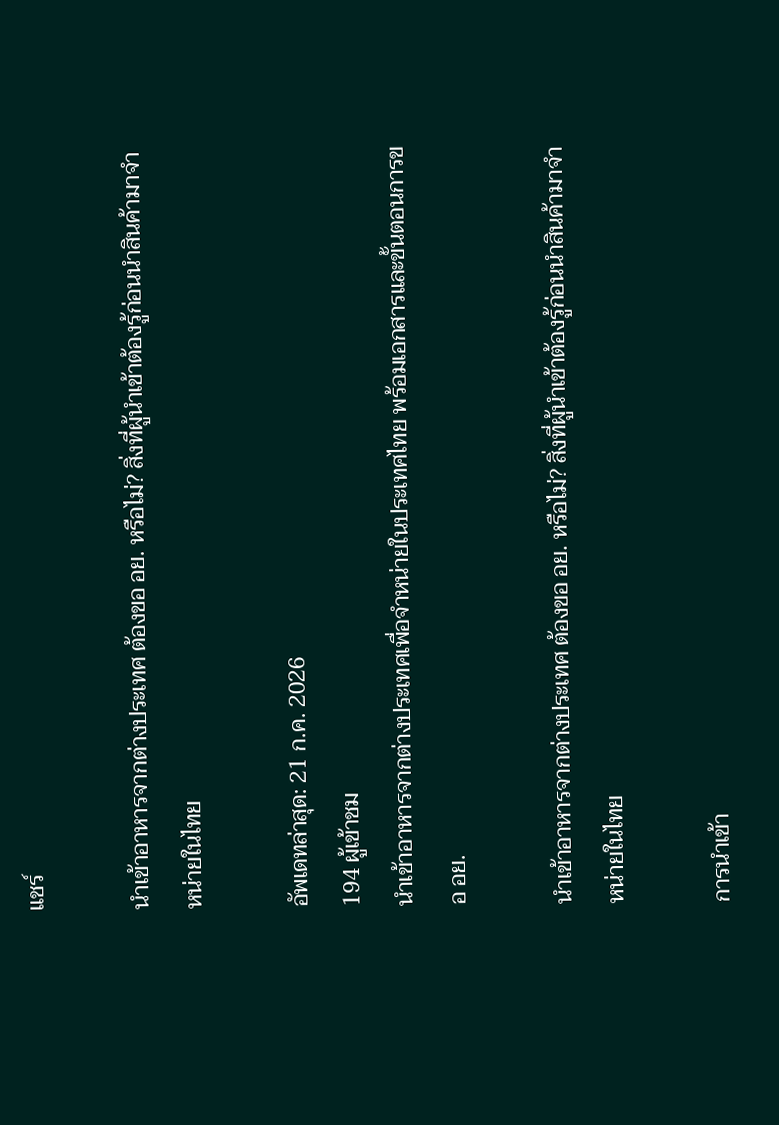แชร์

นำเข้าอาหารจากต่างประเทศ ต้องขอ อย. หรือไม่? สิ่งที่ผู้นำเข้าต้องรู้ก่อนนำสินค้ามาจำหน่ายในไทย

อัพเดทล่าสุด: 21 ก.ค. 2026
194 ผู้เข้าชม
นำเข้าอาหารจากต่างประเทศเพื่อจำหน่ายในประเทศไทย พร้อมเอกสารและขั้นตอนการขอ อย.

นำเข้าอาหารจากต่างประเทศ ต้องขอ อย. หรือไม่? สิ่งที่ผู้นำเข้าต้องรู้ก่อนนำสินค้ามาจำหน่ายในไทย

การนำเข้า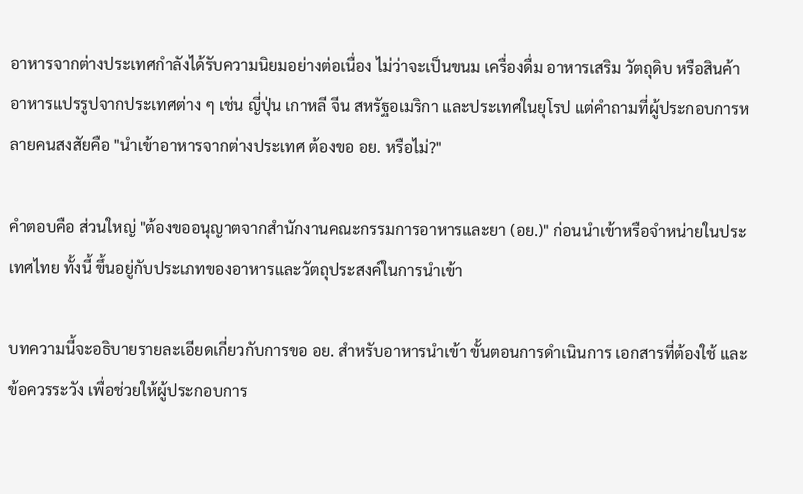อาหารจากต่างประเทศกำลังได้รับความนิยมอย่างต่อเนื่อง ไม่ว่าจะเป็นขนม เครื่องดื่ม อาหารเสริม วัตถุดิบ หรือสินค้าอาหารแปรรูปจากประเทศต่าง ๆ เช่น ญี่ปุ่น เกาหลี จีน สหรัฐอเมริกา และประเทศในยุโรป แต่คำถามที่ผู้ประกอบการหลายคนสงสัยคือ "นำเข้าอาหารจากต่างประเทศ ต้องขอ อย. หรือไม่?"

คำตอบคือ ส่วนใหญ่ "ต้องขออนุญาตจากสำนักงานคณะกรรมการอาหารและยา (อย.)" ก่อนนำเข้าหรือจำหน่ายในประเทศไทย ทั้งนี้ ขึ้นอยู่กับประเภทของอาหารและวัตถุประสงค์ในการนำเข้า

บทความนี้จะอธิบายรายละเอียดเกี่ยวกับการขอ อย. สำหรับอาหารนำเข้า ขั้นตอนการดำเนินการ เอกสารที่ต้องใช้ และข้อควรระวัง เพื่อช่วยให้ผู้ประกอบการ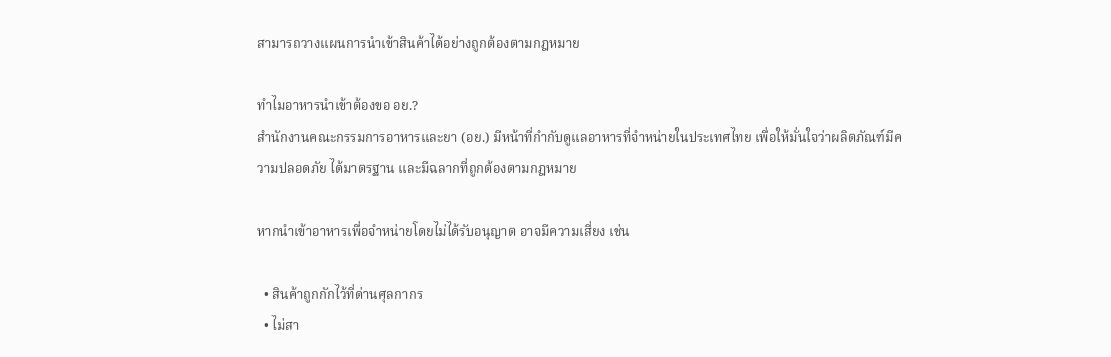สามารถวางแผนการนำเข้าสินค้าได้อย่างถูกต้องตามกฎหมาย

ทำไมอาหารนำเข้าต้องขอ อย.?
สำนักงานคณะกรรมการอาหารและยา (อย.) มีหน้าที่กำกับดูแลอาหารที่จำหน่ายในประเทศไทย เพื่อให้มั่นใจว่าผลิตภัณฑ์มีความปลอดภัย ได้มาตรฐาน และมีฉลากที่ถูกต้องตามกฎหมาย

หากนำเข้าอาหารเพื่อจำหน่ายโดยไม่ได้รับอนุญาต อาจมีความเสี่ยง เช่น

  • สินค้าถูกกักไว้ที่ด่านศุลกากร
  • ไม่สา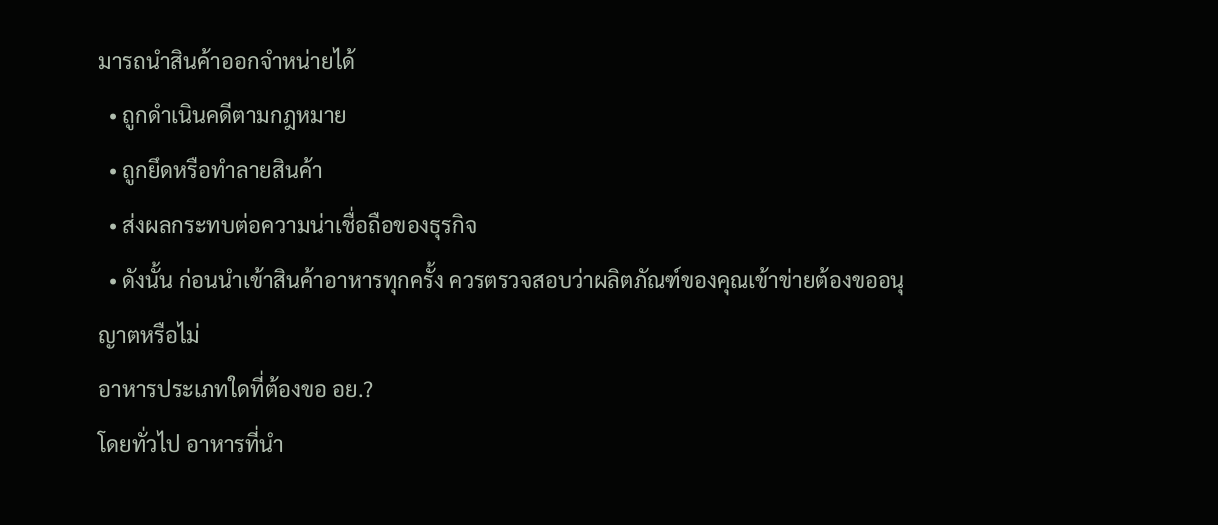มารถนำสินค้าออกจำหน่ายได้
  • ถูกดำเนินคดีตามกฎหมาย
  • ถูกยึดหรือทำลายสินค้า
  • ส่งผลกระทบต่อความน่าเชื่อถือของธุรกิจ
  • ดังนั้น ก่อนนำเข้าสินค้าอาหารทุกครั้ง ควรตรวจสอบว่าผลิตภัณฑ์ของคุณเข้าข่ายต้องขออนุญาตหรือไม่
อาหารประเภทใดที่ต้องขอ อย.?
โดยทั่วไป อาหารที่นำ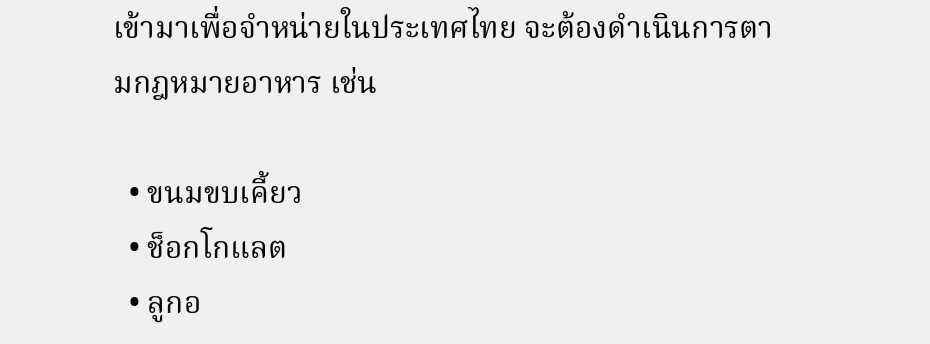เข้ามาเพื่อจำหน่ายในประเทศไทย จะต้องดำเนินการตามกฎหมายอาหาร เช่น

  • ขนมขบเคี้ยว
  • ช็อกโกแลต
  • ลูกอ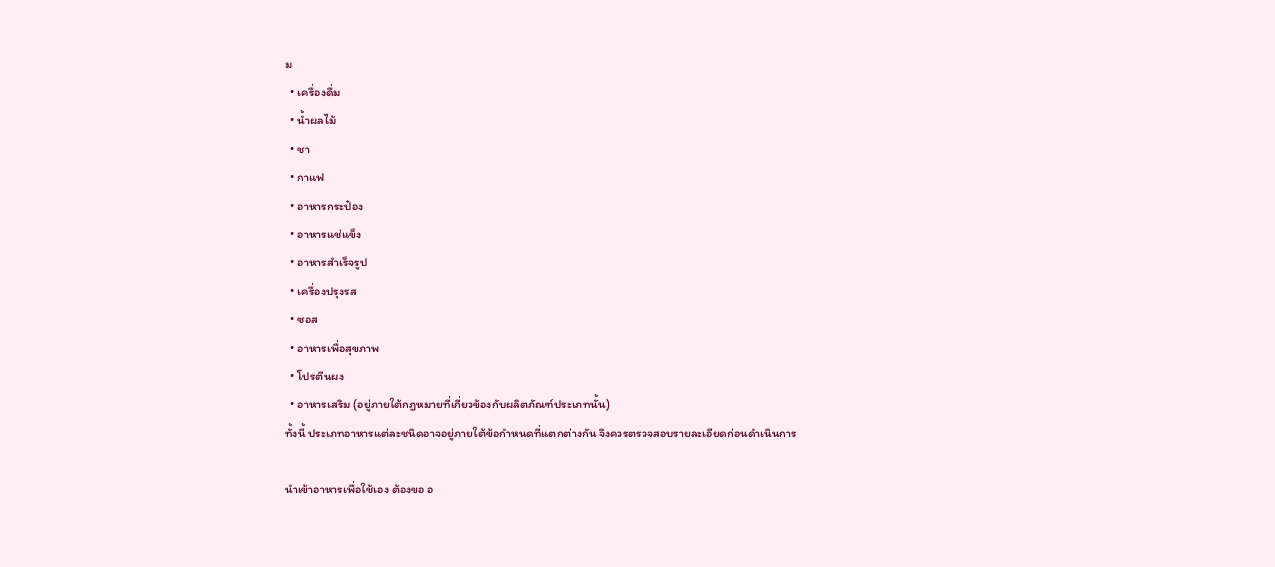ม
  • เครื่องดื่ม
  • น้ำผลไม้
  • ชา
  • กาแฟ
  • อาหารกระป๋อง
  • อาหารแช่แข็ง
  • อาหารสำเร็จรูป
  • เครื่องปรุงรส
  • ซอส
  • อาหารเพื่อสุขภาพ
  • โปรตีนผง
  • อาหารเสริม (อยู่ภายใต้กฎหมายที่เกี่ยวข้องกับผลิตภัณฑ์ประเภทนั้น)
ทั้งนี้ ประเภทอาหารแต่ละชนิดอาจอยู่ภายใต้ข้อกำหนดที่แตกต่างกัน จึงควรตรวจสอบรายละเอียดก่อนดำเนินการ

นำเข้าอาหารเพื่อใช้เอง ต้องขอ อ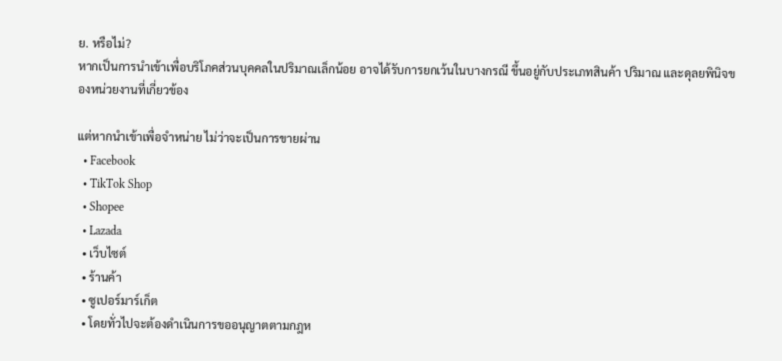ย. หรือไม่?
หากเป็นการนำเข้าเพื่อบริโภคส่วนบุคคลในปริมาณเล็กน้อย อาจได้รับการยกเว้นในบางกรณี ขึ้นอยู่กับประเภทสินค้า ปริมาณ และดุลยพินิจของหน่วยงานที่เกี่ยวข้อง

แต่หากนำเข้าเพื่อจำหน่าย ไม่ว่าจะเป็นการขายผ่าน
  • Facebook
  • TikTok Shop
  • Shopee
  • Lazada
  • เว็บไซต์
  • ร้านค้า
  • ซูเปอร์มาร์เก็ต
  • โดยทั่วไปจะต้องดำเนินการขออนุญาตตามกฎห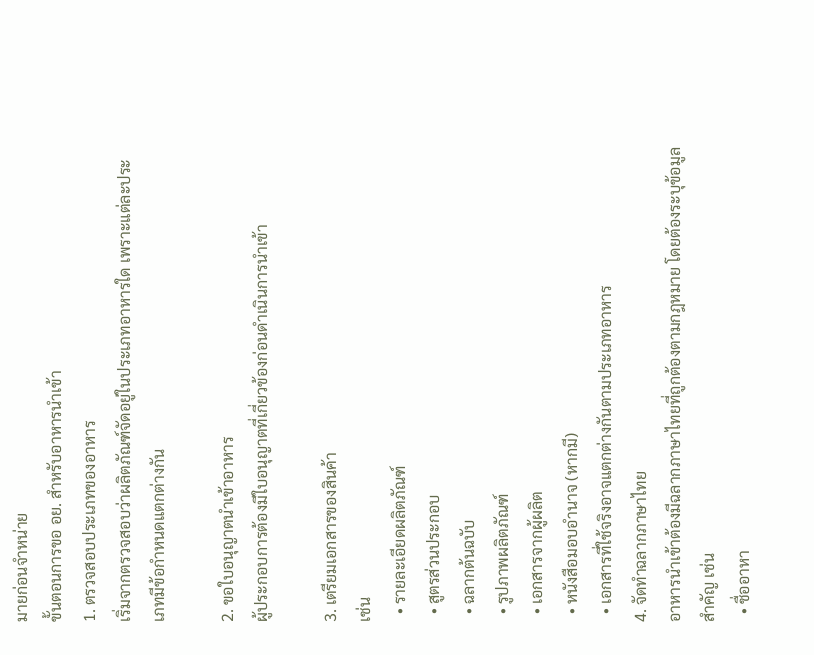มายก่อนจำหน่าย
ขั้นตอนการขอ อย. สำหรับอาหารนำเข้า
1. ตรวจสอบประเภทของอาหาร
เริ่มจากตรวจสอบว่าผลิตภัณฑ์จัดอยู่ในประเภทอาหารใด เพราะแต่ละประเภทมีข้อกำหนดแตกต่างกัน

2. ขอใบอนุญาตนำเข้าอาหาร
ผู้ประกอบการต้องมีใบอนุญาตที่เกี่ยวข้องก่อนดำเนินการนำเข้า

3. เตรียมเอกสารของสินค้า
เช่น
  • รายละเอียดผลิตภัณฑ์
  • สูตรส่วนประกอบ
  • ฉลากต้นฉบับ
  • รูปภาพผลิตภัณฑ์
  • เอกสารจากผู้ผลิต
  • หนังสือมอบอำนาจ (หากมี)
  • เอกสารที่ใช้จริงอาจแตกต่างกันตามประเภทอาหาร
4. จัดทำฉลากภาษาไทย
อาหารนำเข้าต้องมีฉลากภาษาไทยที่ถูกต้องตามกฎหมาย โดยต้องระบุข้อมูลสำคัญ เช่น
  • ชื่ออาหา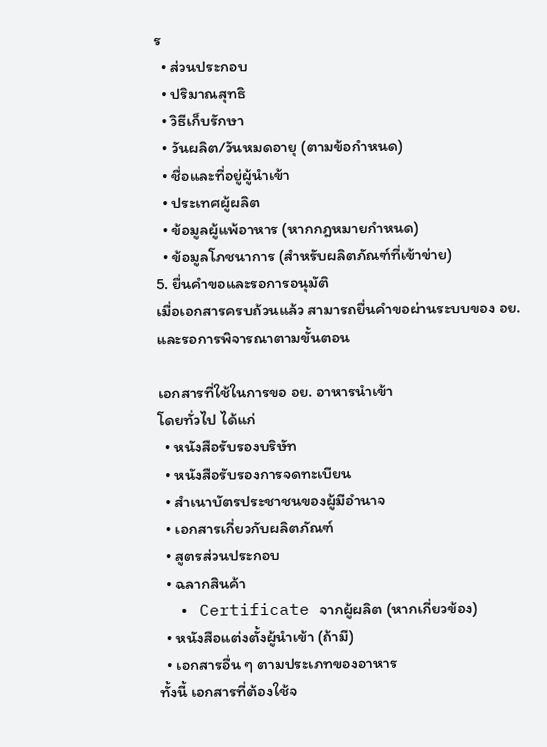ร
  • ส่วนประกอบ
  • ปริมาณสุทธิ
  • วิธีเก็บรักษา
  • วันผลิต/วันหมดอายุ (ตามข้อกำหนด)
  • ชื่อและที่อยู่ผู้นำเข้า
  • ประเทศผู้ผลิต
  • ข้อมูลผู้แพ้อาหาร (หากกฎหมายกำหนด)
  • ข้อมูลโภชนาการ (สำหรับผลิตภัณฑ์ที่เข้าข่าย)
5. ยื่นคำขอและรอการอนุมัติ
เมื่อเอกสารครบถ้วนแล้ว สามารถยื่นคำขอผ่านระบบของ อย. และรอการพิจารณาตามขั้นตอน

เอกสารที่ใช้ในการขอ อย. อาหารนำเข้า
โดยทั่วไป ได้แก่
  • หนังสือรับรองบริษัท
  • หนังสือรับรองการจดทะเบียน
  • สำเนาบัตรประชาชนของผู้มีอำนาจ
  • เอกสารเกี่ยวกับผลิตภัณฑ์
  • สูตรส่วนประกอบ
  • ฉลากสินค้า
  • Certificate จากผู้ผลิต (หากเกี่ยวข้อง)
  • หนังสือแต่งตั้งผู้นำเข้า (ถ้ามี)
  • เอกสารอื่น ๆ ตามประเภทของอาหาร
ทั้งนี้ เอกสารที่ต้องใช้จ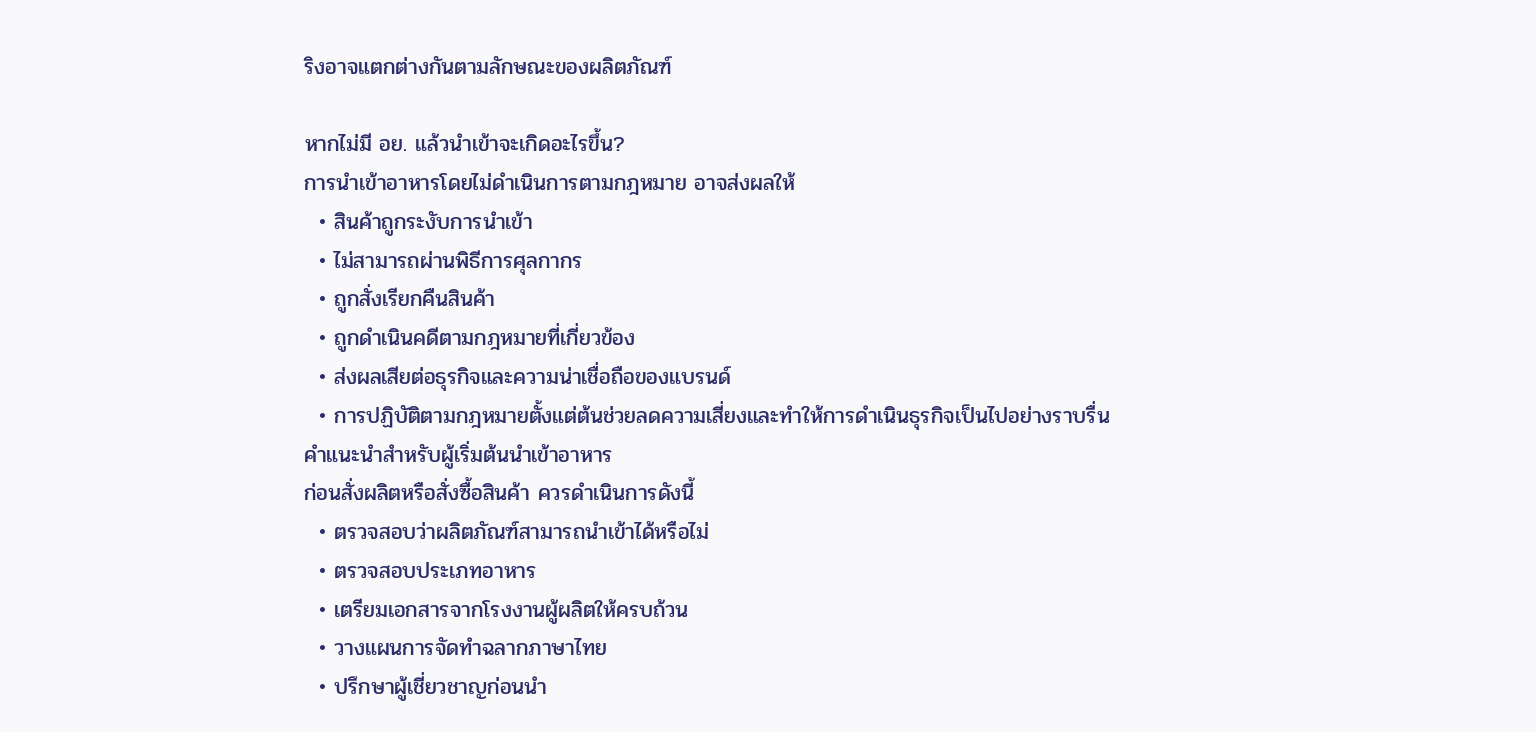ริงอาจแตกต่างกันตามลักษณะของผลิตภัณฑ์

หากไม่มี อย. แล้วนำเข้าจะเกิดอะไรขึ้น?
การนำเข้าอาหารโดยไม่ดำเนินการตามกฎหมาย อาจส่งผลให้
  • สินค้าถูกระงับการนำเข้า
  • ไม่สามารถผ่านพิธีการศุลกากร
  • ถูกสั่งเรียกคืนสินค้า
  • ถูกดำเนินคดีตามกฎหมายที่เกี่ยวข้อง
  • ส่งผลเสียต่อธุรกิจและความน่าเชื่อถือของแบรนด์
  • การปฏิบัติตามกฎหมายตั้งแต่ต้นช่วยลดความเสี่ยงและทำให้การดำเนินธุรกิจเป็นไปอย่างราบรื่น
คำแนะนำสำหรับผู้เริ่มต้นนำเข้าอาหาร
ก่อนสั่งผลิตหรือสั่งซื้อสินค้า ควรดำเนินการดังนี้
  • ตรวจสอบว่าผลิตภัณฑ์สามารถนำเข้าได้หรือไม่
  • ตรวจสอบประเภทอาหาร
  • เตรียมเอกสารจากโรงงานผู้ผลิตให้ครบถ้วน
  • วางแผนการจัดทำฉลากภาษาไทย
  • ปรึกษาผู้เชี่ยวชาญก่อนนำ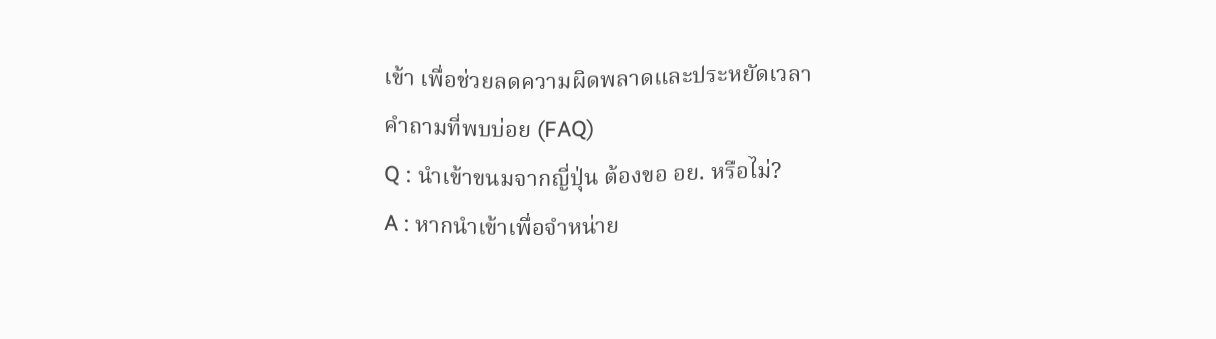เข้า เพื่อช่วยลดความผิดพลาดและประหยัดเวลา
คำถามที่พบบ่อย (FAQ)
Q : นำเข้าขนมจากญี่ปุ่น ต้องขอ อย. หรือไม่?
A : หากนำเข้าเพื่อจำหน่าย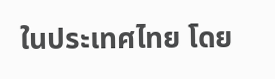ในประเทศไทย โดย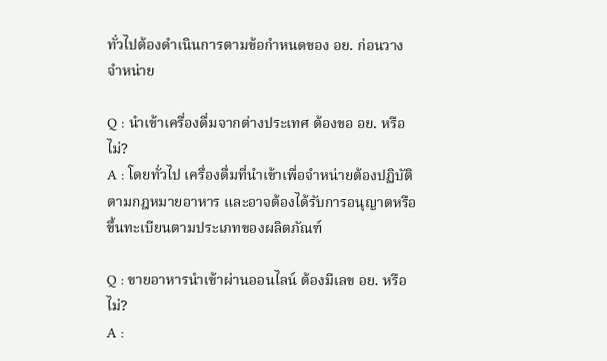ทั่วไปต้องดำเนินการตามข้อกำหนดของ อย. ก่อนวางจำหน่าย

Q : นำเข้าเครื่องดื่มจากต่างประเทศ ต้องขอ อย. หรือไม่?
A : โดยทั่วไป เครื่องดื่มที่นำเข้าเพื่อจำหน่ายต้องปฏิบัติตามกฎหมายอาหาร และอาจต้องได้รับการอนุญาตหรือขึ้นทะเบียนตามประเภทของผลิตภัณฑ์

Q : ขายอาหารนำเข้าผ่านออนไลน์ ต้องมีเลข อย. หรือไม่?
A :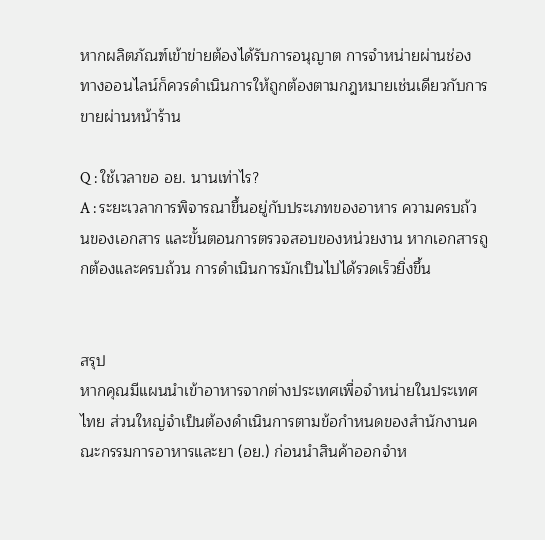หากผลิตภัณฑ์เข้าข่ายต้องได้รับการอนุญาต การจำหน่ายผ่านช่องทางออนไลน์ก็ควรดำเนินการให้ถูกต้องตามกฎหมายเช่นเดียวกับการขายผ่านหน้าร้าน

Q : ใช้เวลาขอ อย. นานเท่าไร?
A : ระยะเวลาการพิจารณาขึ้นอยู่กับประเภทของอาหาร ความครบถ้วนของเอกสาร และขั้นตอนการตรวจสอบของหน่วยงาน หากเอกสารถูกต้องและครบถ้วน การดำเนินการมักเป็นไปได้รวดเร็วยิ่งขึ้น


สรุป
หากคุณมีแผนนำเข้าอาหารจากต่างประเทศเพื่อจำหน่ายในประเทศไทย ส่วนใหญ่จำเป็นต้องดำเนินการตามข้อกำหนดของสำนักงานคณะกรรมการอาหารและยา (อย.) ก่อนนำสินค้าออกจำห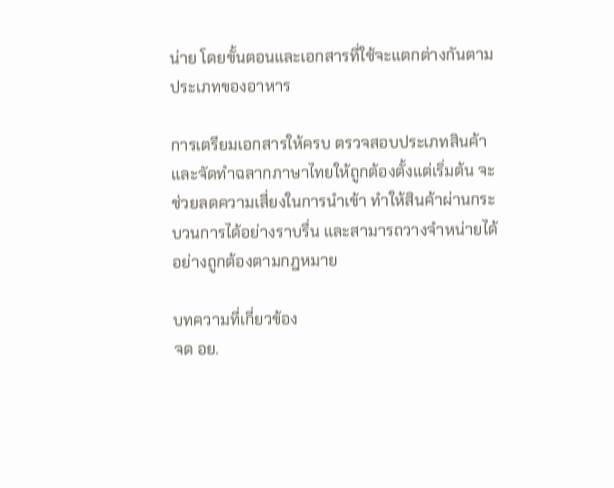น่าย โดยขั้นตอนและเอกสารที่ใช้จะแตกต่างกันตามประเภทของอาหาร

การเตรียมเอกสารให้ครบ ตรวจสอบประเภทสินค้า และจัดทำฉลากภาษาไทยให้ถูกต้องตั้งแต่เริ่มต้น จะช่วยลดความเสี่ยงในการนำเข้า ทำให้สินค้าผ่านกระบวนการได้อย่างราบรื่น และสามารถวางจำหน่ายได้อย่างถูกต้องตามกฎหมาย

บทความที่เกี่ยวข้อง
จด อย.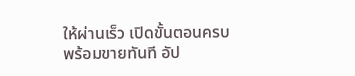ให้ผ่านเร็ว เปิดขั้นตอนครบ พร้อมขายทันที อัป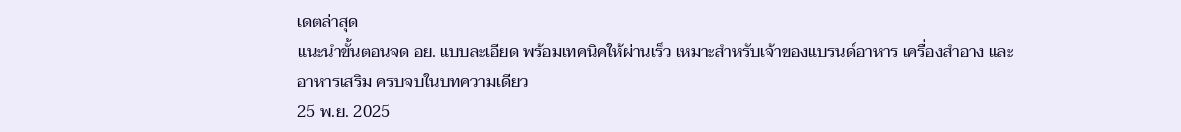เดตล่าสุด
แนะนำขั้นตอนจด อย. แบบละเอียด พร้อมเทคนิคให้ผ่านเร็ว เหมาะสำหรับเจ้าของแบรนด์อาหาร เครื่องสำอาง และอาหารเสริม ครบจบในบทความเดียว
25 พ.ย. 2025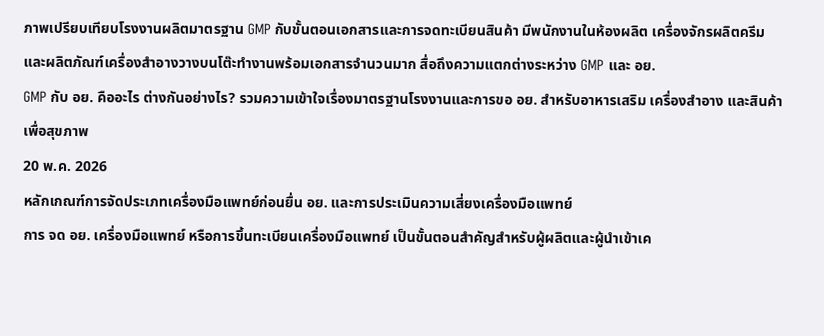ภาพเปรียบเทียบโรงงานผลิตมาตรฐาน GMP กับขั้นตอนเอกสารและการจดทะเบียนสินค้า มีพนักงานในห้องผลิต เครื่องจักรผลิตครีม และผลิตภัณฑ์เครื่องสำอางวางบนโต๊ะทำงานพร้อมเอกสารจำนวนมาก สื่อถึงความแตกต่างระหว่าง GMP และ อย.
GMP กับ อย. คืออะไร ต่างกันอย่างไร? รวมความเข้าใจเรื่องมาตรฐานโรงงานและการขอ อย. สำหรับอาหารเสริม เครื่องสำอาง และสินค้าเพื่อสุขภาพ
20 พ.ค. 2026
หลักเกณฑ์การจัดประเภทเครื่องมือแพทย์ก่อนยื่น อย. และการประเมินความเสี่ยงเครื่องมือแพทย์
การ จด อย. เครื่องมือแพทย์ หรือการขึ้นทะเบียนเครื่องมือแพทย์ เป็นขั้นตอนสำคัญสำหรับผู้ผลิตและผู้นำเข้าเค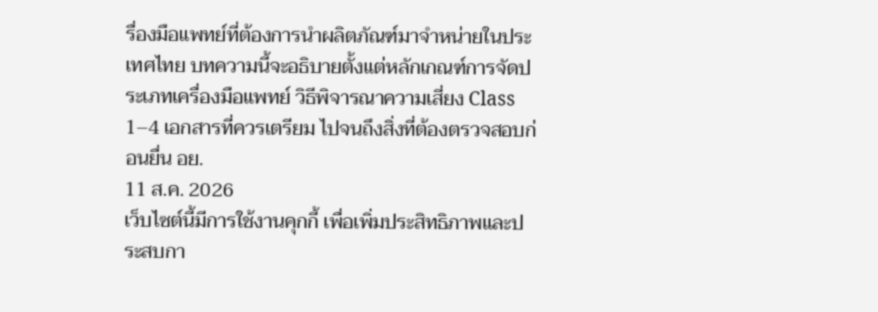รื่องมือแพทย์ที่ต้องการนำผลิตภัณฑ์มาจำหน่ายในประเทศไทย บทความนี้จะอธิบายตั้งแต่หลักเกณฑ์การจัดประเภทเครื่องมือแพทย์ วิธีพิจารณาความเสี่ยง Class 1–4 เอกสารที่ควรเตรียม ไปจนถึงสิ่งที่ต้องตรวจสอบก่อนยื่น อย.
11 ส.ค. 2026
เว็บไซต์นี้มีการใช้งานคุกกี้ เพื่อเพิ่มประสิทธิภาพและประสบกา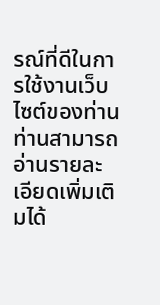รณ์ที่ดีในการใช้งานเว็บไซต์ของท่าน ท่านสามารถอ่านรายละเอียดเพิ่มเติมได้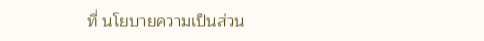ที่ นโยบายความเป็นส่วน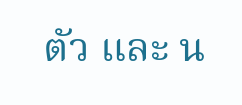ตัว และ น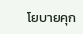โยบายคุก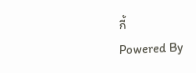กี้
Powered By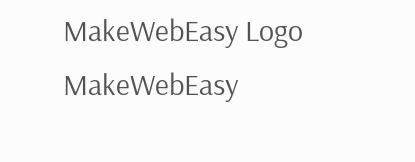MakeWebEasy Logo MakeWebEasy